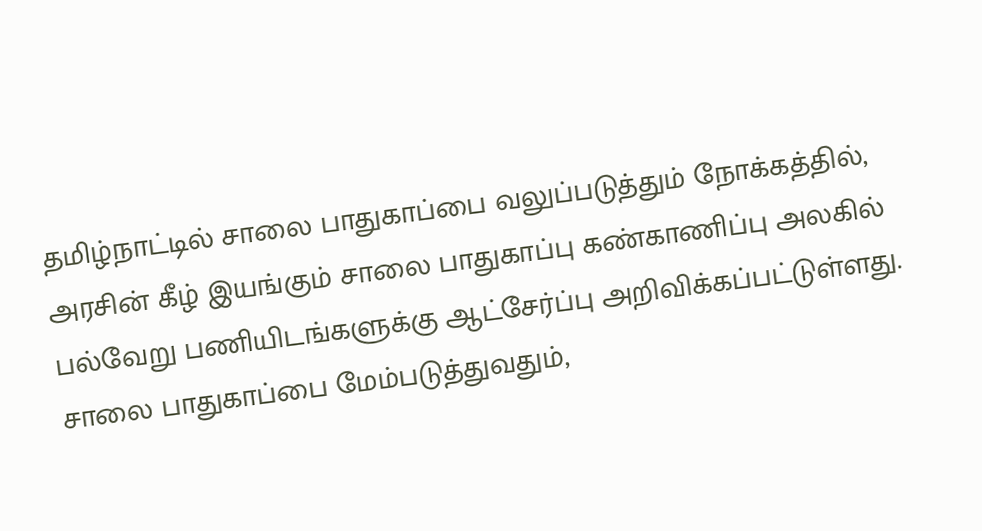தமிழ்நாட்டில் சாலை பாதுகாப்பை வலுப்படுத்தும் நோக்கத்தில், அரசின் கீழ் இயங்கும் சாலை பாதுகாப்பு கண்காணிப்பு அலகில் பல்வேறு பணியிடங்களுக்கு ஆட்சேர்ப்பு அறிவிக்கப்பட்டுள்ளது. சாலை பாதுகாப்பை மேம்படுத்துவதும்,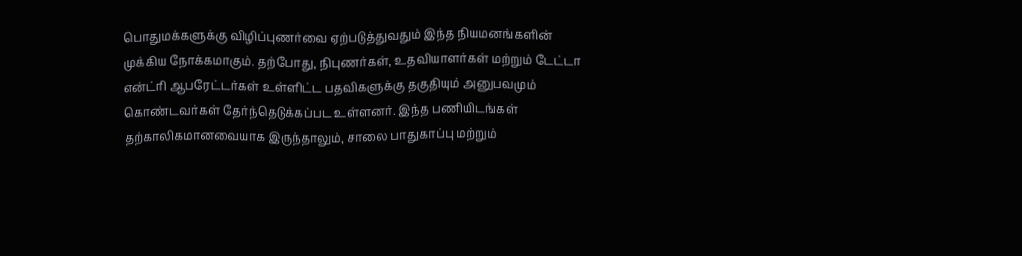பொதுமக்களுக்கு விழிப்புணர்வை ஏற்படுத்துவதும் இந்த நியமனங்களின் முக்கிய நோக்கமாகும். தற்போது, நிபுணர்கள், உதவியாளர்கள் மற்றும் டேட்டா என்ட்ரி ஆபரேட்டர்கள் உள்ளிட்ட பதவிகளுக்கு தகுதியும் அனுபவமும் கொண்டவர்கள் தேர்ந்தெடுக்கப்பட உள்ளனர். இந்த பணியிடங்கள் தற்காலிகமானவையாக இருந்தாலும், சாலை பாதுகாப்பு மற்றும்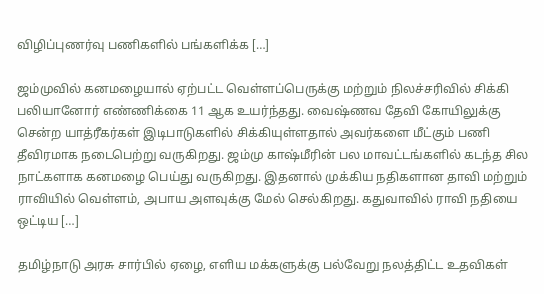விழிப்புணர்வு பணிகளில் பங்களிக்க […]

ஜம்முவில் கனமழையால் ஏற்பட்ட வெள்ளப்பெருக்கு மற்றும் நிலச்சரிவில் சிக்கி பலியானோர் எண்ணிக்கை 11 ஆக உயர்ந்தது. வைஷ்ணவ தேவி கோயிலுக்கு சென்ற யாத்ரீகர்கள் இடிபாடுகளில் சிக்கியுள்ளதால் அவர்களை மீட்கும் பணி தீவிரமாக நடைபெற்று வருகிறது. ஜம்மு காஷ்மீரின் பல மாவட்டங்களில் கடந்த சில நாட்களாக கனமழை பெய்து வருகிறது. இதனால் முக்கிய நதிகளான தாவி மற்றும் ராவியில் வெள்ளம், அபாய அளவுக்கு மேல் செல்கிறது. கதுவாவில் ராவி நதியை ஒட்டிய […]

தமிழ்நாடு அரசு சார்பில் ஏழை, எளிய மக்களுக்கு பல்வேறு நலத்திட்ட உதவிகள்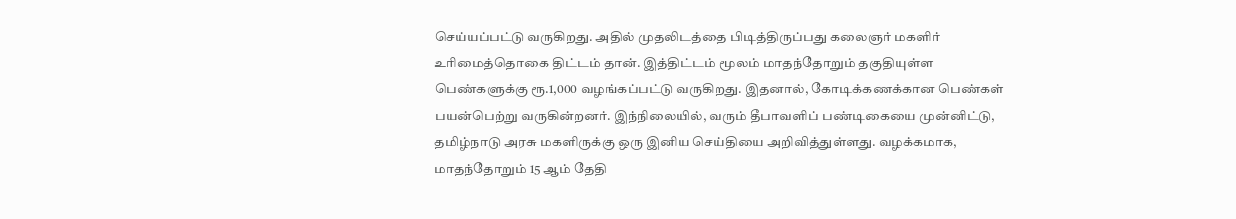செய்யப்பட்டு வருகிறது. அதில் முதலிடத்தை பிடித்திருப்பது கலைஞர் மகளிர் உரிமைத்தொகை திட்டம் தான். இத்திட்டம் மூலம் மாதந்தோறும் தகுதியுள்ள பெண்களுக்கு ரூ.1,000 வழங்கப்பட்டு வருகிறது. இதனால், கோடிக்கணக்கான பெண்கள் பயன்பெற்று வருகின்றனர். இந்நிலையில், வரும் தீபாவளிப் பண்டிகையை முன்னிட்டு, தமிழ்நாடு அரசு மகளிருக்கு ஒரு இனிய செய்தியை அறிவித்துள்ளது. வழக்கமாக, மாதந்தோறும் 15 ஆம் தேதி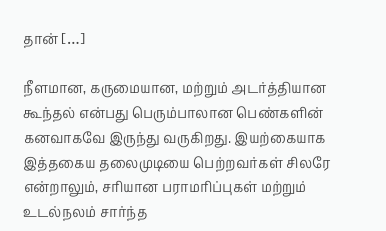தான் […]

நீளமான, கருமையான, மற்றும் அடர்த்தியான கூந்தல் என்பது பெரும்பாலான பெண்களின் கனவாகவே இருந்து வருகிறது. இயற்கையாக இத்தகைய தலைமுடியை பெற்றவர்கள் சிலரே என்றாலும், சரியான பராமரிப்புகள் மற்றும் உடல்நலம் சார்ந்த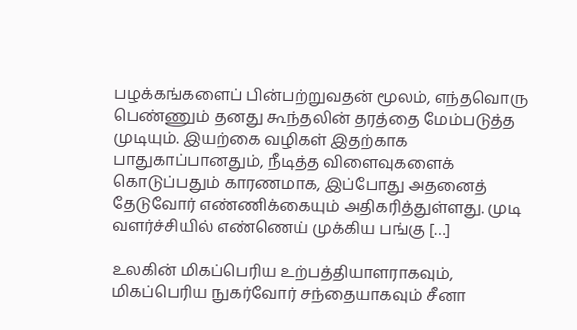பழக்கங்களைப் பின்பற்றுவதன் மூலம், எந்தவொரு பெண்ணும் தனது கூந்தலின் தரத்தை மேம்படுத்த முடியும். இயற்கை வழிகள் இதற்காக பாதுகாப்பானதும், நீடித்த விளைவுகளைக் கொடுப்பதும் காரணமாக, இப்போது அதனைத் தேடுவோர் எண்ணிக்கையும் அதிகரித்துள்ளது. முடி வளர்ச்சியில் எண்ணெய் முக்கிய பங்கு […]

உலகின் மிகப்பெரிய உற்பத்தியாளராகவும், மிகப்பெரிய நுகர்வோர் சந்தையாகவும் சீனா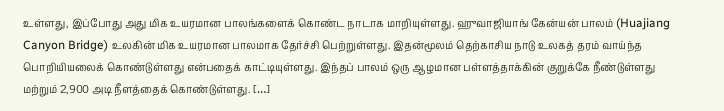உள்ளது, இப்போது அது மிக உயரமான பாலங்களைக் கொண்ட நாடாக மாறியுள்ளது. ஹுவாஜியாங் கேன்யன் பாலம் (Huajiang Canyon Bridge) உலகின் மிக உயரமான பாலமாக தேர்ச்சி பெற்றுள்ளது. இதன்மூலம் தெற்காசிய நாடு உலகத் தரம் வாய்ந்த பொறியியலைக் கொண்டுள்ளது என்பதைக் காட்டியுள்ளது. இந்தப் பாலம் ஒரு ஆழமான பள்ளத்தாக்கின் குறுக்கே நீண்டுள்ளது மற்றும் 2,900 அடி நீளத்தைக் கொண்டுள்ளது. […]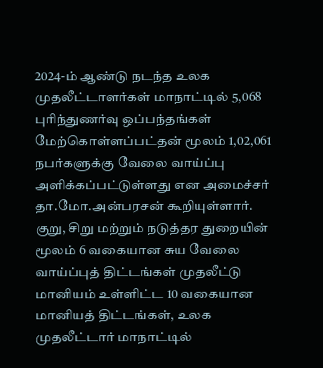2024-ம் ஆண்டு நடந்த உலக முதலீட்டாளர்கள் மாநாட்டில் 5,068 புரிந்துணர்வு ஒப்பந்தங்கள் மேற்கொள்ளப்பட்தன் மூலம் 1,02,061 நபர்களுக்கு வேலை வாய்ப்பு அளிக்கப்பட்டுள்ளது என அமைச்சர் தா.மோ.அன்பரசன் கூறியுள்ளார். குறு, சிறு மற்றும் நடுத்தர துறையின் மூலம் 6 வகையான சுய வேலை வாய்ப்புத் திட்டங்கள் முதலீட்டு மானியம் உள்ளிட்ட 10 வகையான மானியத் திட்டங்கள், உலக முதலீட்டார் மாநாட்டில்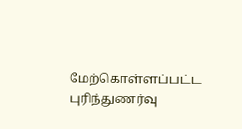மேற்கொள்ளப்பட்ட புரிந்துணர்வு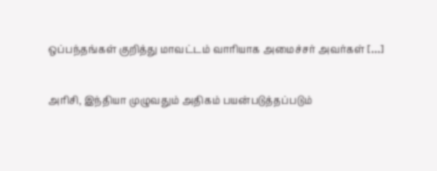ஒப்பந்தங்கள் குறித்து மாவட்டம் வாரியாக அமைச்சர் அவர்கள் […]

அரிசி, இந்தியா முழுவதும் அதிகம் பயன்படுத்தப்படும்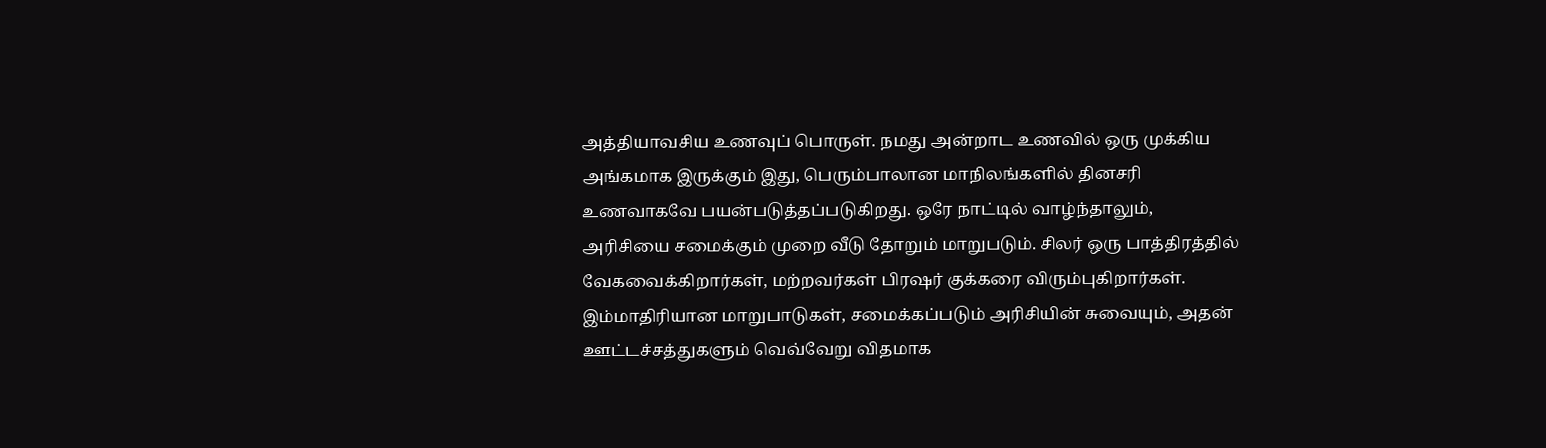அத்தியாவசிய உணவுப் பொருள். நமது அன்றாட உணவில் ஒரு முக்கிய அங்கமாக இருக்கும் இது, பெரும்பாலான மாநிலங்களில் தினசரி உணவாகவே பயன்படுத்தப்படுகிறது. ஒரே நாட்டில் வாழ்ந்தாலும், அரிசியை சமைக்கும் முறை வீடு தோறும் மாறுபடும். சிலர் ஒரு பாத்திரத்தில் வேகவைக்கிறார்கள், மற்றவர்கள் பிரஷர் குக்கரை விரும்புகிறார்கள். இம்மாதிரியான மாறுபாடுகள், சமைக்கப்படும் அரிசியின் சுவையும், அதன் ஊட்டச்சத்துகளும் வெவ்வேறு விதமாக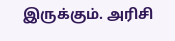இருக்கும். அரிசி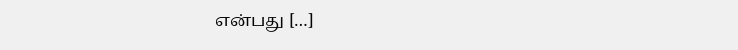என்பது […]